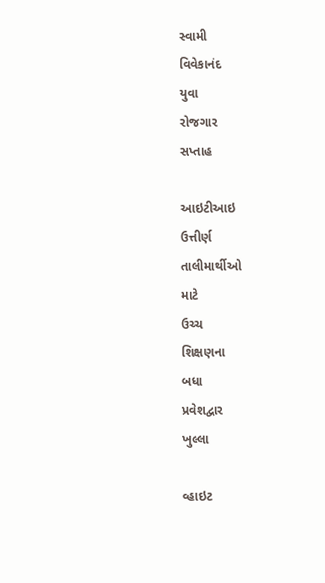સ્‍વામી
વિવેકાનંદ
યુવા
રોજગાર
સપ્તાહ

આઇટીઆઇ
ઉત્તીર્ણ
તાલીમાર્થીઓ
માટે
ઉચ્‍ચ
શિક્ષણના
બધા
પ્રવેશદ્વાર
ખુલ્લા

વ્‍હાઇટ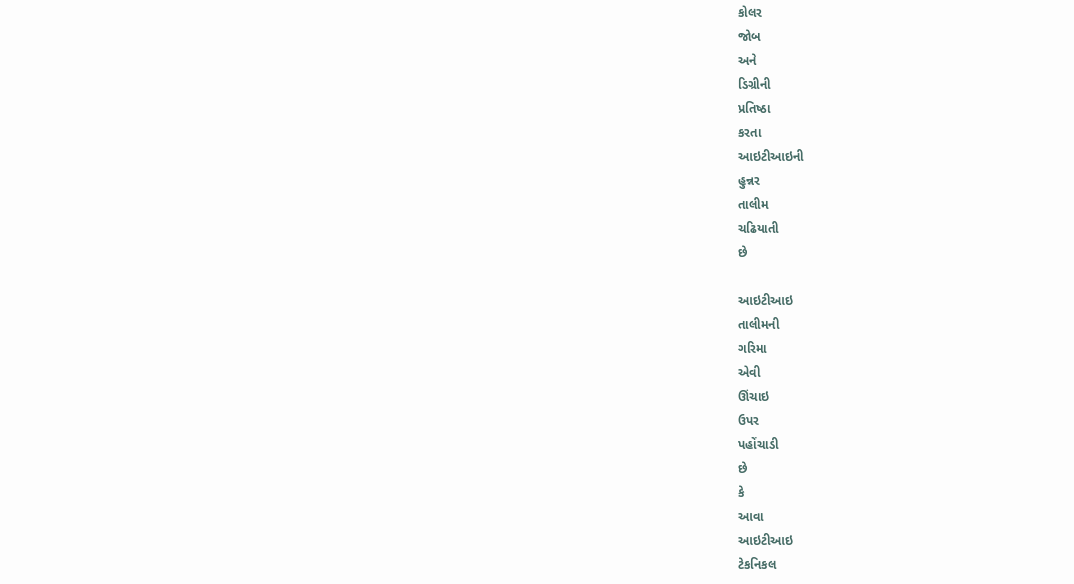કોલર
જોબ
અને
ડિગ્રીની
પ્રતિષ્‍ઠા
કરતા
આઇટીઆઇની
હુન્નર
તાલીમ
ચઢિયાતી
છે

આઇટીઆઇ
તાલીમની
ગરિમા
એવી
ઊંચાઇ
ઉપર
પહોંચાડી
છે
કે
આવા
આઇટીઆઇ
ટેકનિકલ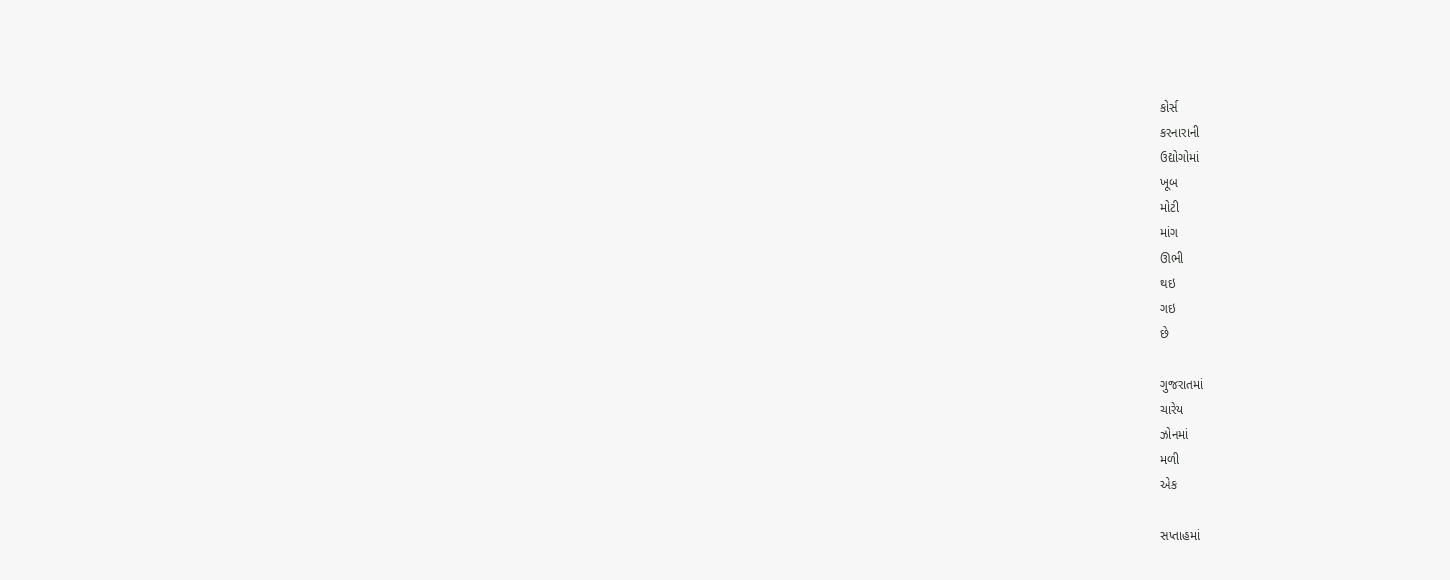કોર્સ
કરનારાની
ઉદ્યોગોમાં
ખૂબ
મોટી
માંગ
ઊભી
થઇ
ગઇ
છે

ગુજરાતમાં
ચારેય
ઝોનમાં
મળી
એક

સપ્તાહમાં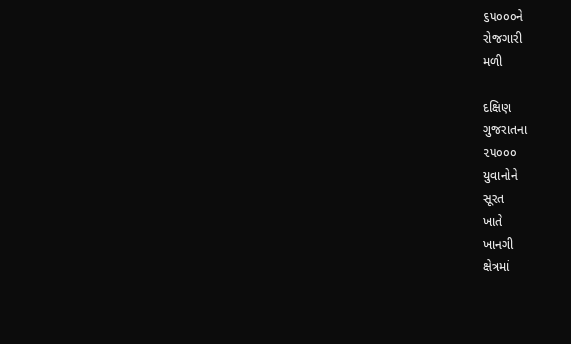૬૫૦૦૦ને
રોજગારી
મળી

દક્ષિણ
ગુજરાતના
૨૫૦૦૦
યુવાનોને
સૂરત
ખાતે
ખાનગી
ક્ષેત્રમાં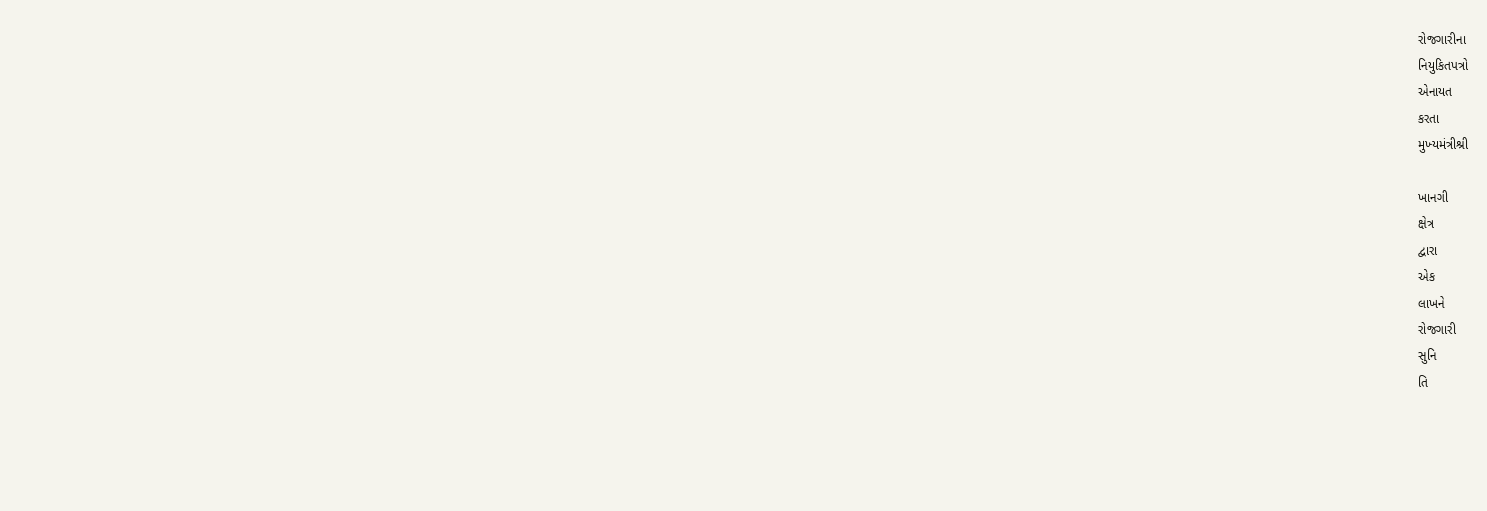રોજગારીના
નિયુકિતપત્રો
એનાયત
કરતા
મુખ્‍યમંત્રીશ્રી

ખાનગી
ક્ષેત્ર
દ્વારા
એક
લાખને
રોજગારી
સુનિ
તિ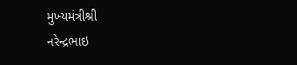મુખ્‍યમંત્રીશ્રી
નરેન્‍દ્રભાઇ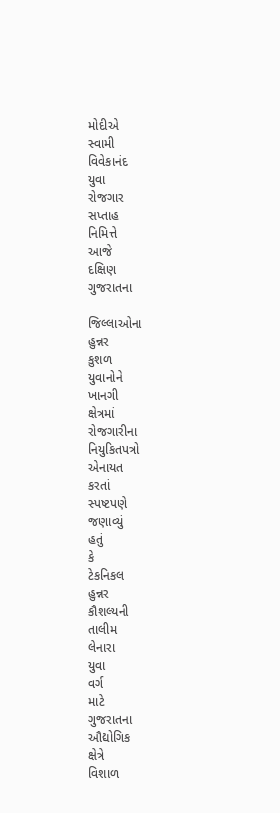મોદીએ
સ્‍વામી
વિવેકાનંદ
યુવા
રોજગાર
સપ્તાહ
નિમિત્તે
આજે
દક્ષિણ
ગુજરાતના

જિલ્લાઓના
હુન્નર
કુશળ
યુવાનોને
ખાનગી
ક્ષેત્રમાં
રોજગારીના
નિયુકિતપત્રો
એનાયત
કરતાં
સ્‍પષ્‍ટપણે
જણાવ્‍યું
હતું
કે
ટેકનિકલ
હુન્નર
કૌશલ્‍યની
તાલીમ
લેનારા
યુવા
વર્ગ
માટે
ગુજરાતના
ઔદ્યોગિક
ક્ષેત્રે
વિશાળ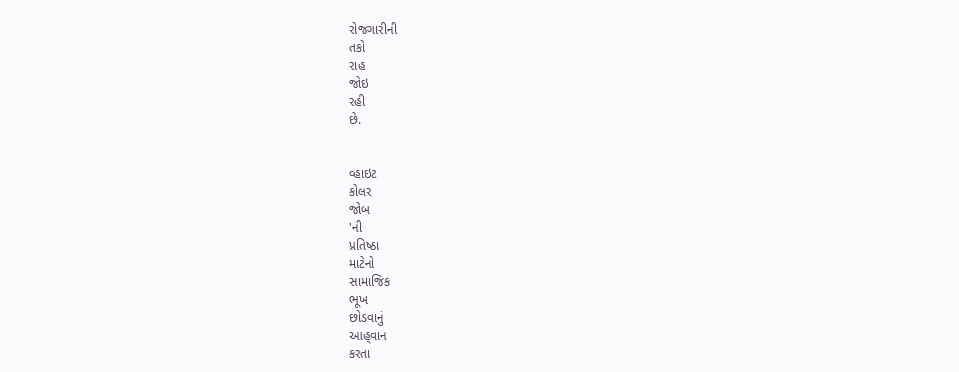રોજગારીની
તકો
રાહ
જોઇ
રહી
છે.


વ્‍હાઇટ
કોલર
જોબ
'ની
પ્રતિષ્‍ઠા
માટેનો
સામાજિક
ભૂખ
છોડવાનું
આહ્‌વાન
કરતા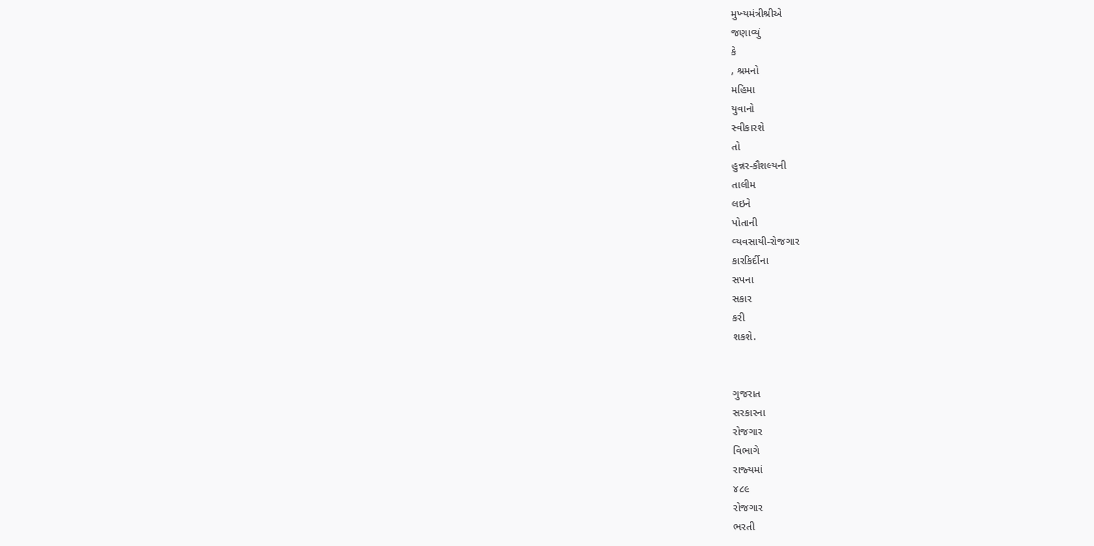મુખ્‍યમંત્રીશ્રીએ
જણાવ્‍યું
કે
, શ્રમનો
મહિમા
યુવાનો
સ્‍વીકારશે
તો
હુન્નર-કૌશલ્‍યની
તાલીમ
લઇને
પોતાની
વ્‍યવસાયી-રોજગાર
કારકિર્દીના
સપના
સકાર
કરી
શકશે.


ગુજરાત
સરકારના
રોજગાર
વિભાગે
રાજ્‍યમાં
૪૮૯
રોજગાર
ભરતી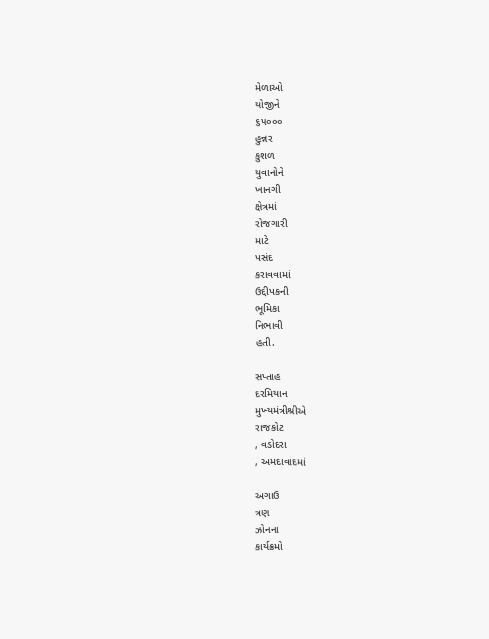મેળાઓ
યોજીને
૬૫૦૦૦
હુન્નર
કુશળ
યુવાનોને
ખાનગી
ક્ષેત્રમાં
રોજગારી
માટે
પસંદ
કરાવવામાં
ઉદ્દીપકની
ભૂમિકા
નિભાવી
હતી.

સપ્તાહ
દરમિયાન
મુખ્‍યમંત્રીશ્રીએ
રાજકોટ
, વડોદરા
, અમદાવાદમાં

અગાઉ
ત્રણ
ઝોનના
કાર્યક્રમો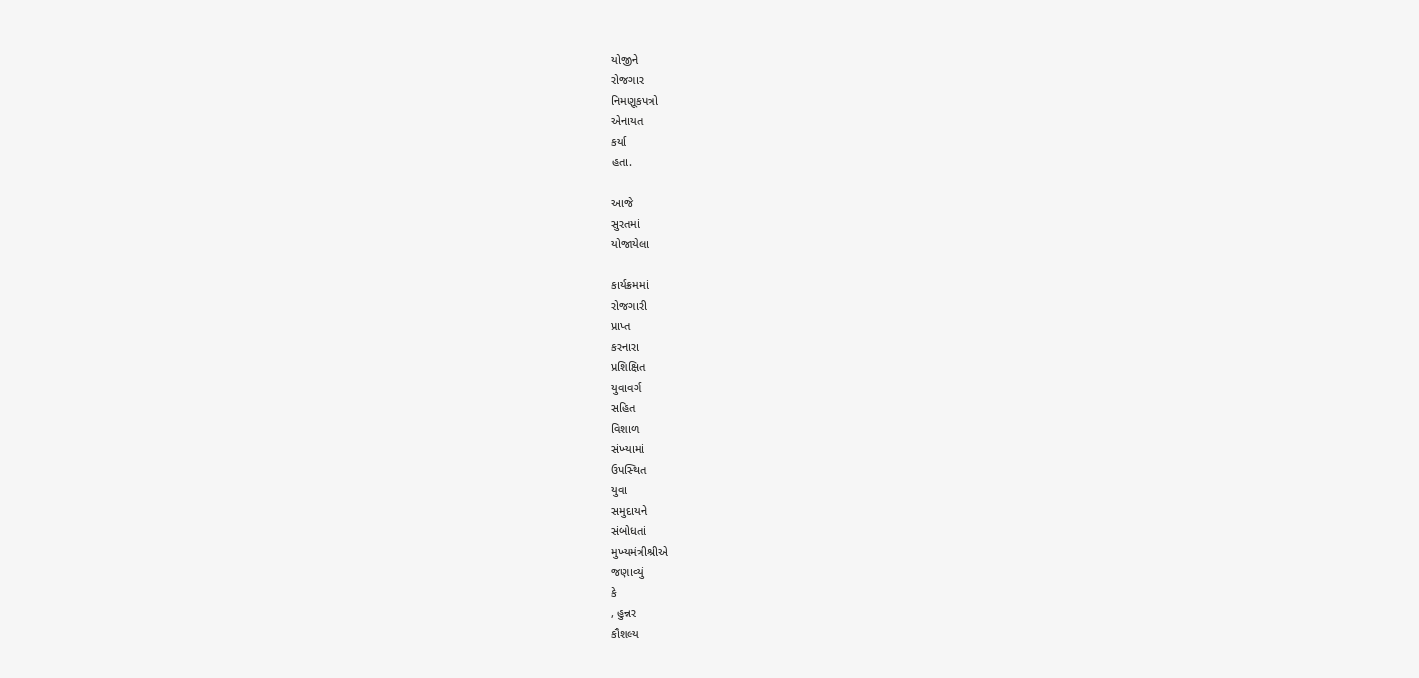યોજીને
રોજગાર
નિમણૂકપત્રો
એનાયત
કર્યા
હતા.

આજે
સુરતમાં
યોજાયેલા

કાર્યક્રમમાં
રોજગારી
પ્રાપ્ત
કરનારા
પ્રશિક્ષિત
યુવાવર્ગ
સહિત
વિશાળ
સંખ્‍યામાં
ઉપસ્‍થિત
યુવા
સમુદાયને
સંબોધતાં
મુખ્‍યમંત્રીશ્રીએ
જણાવ્‍યું
કે
, હુન્નર
કૌશલ્‍ય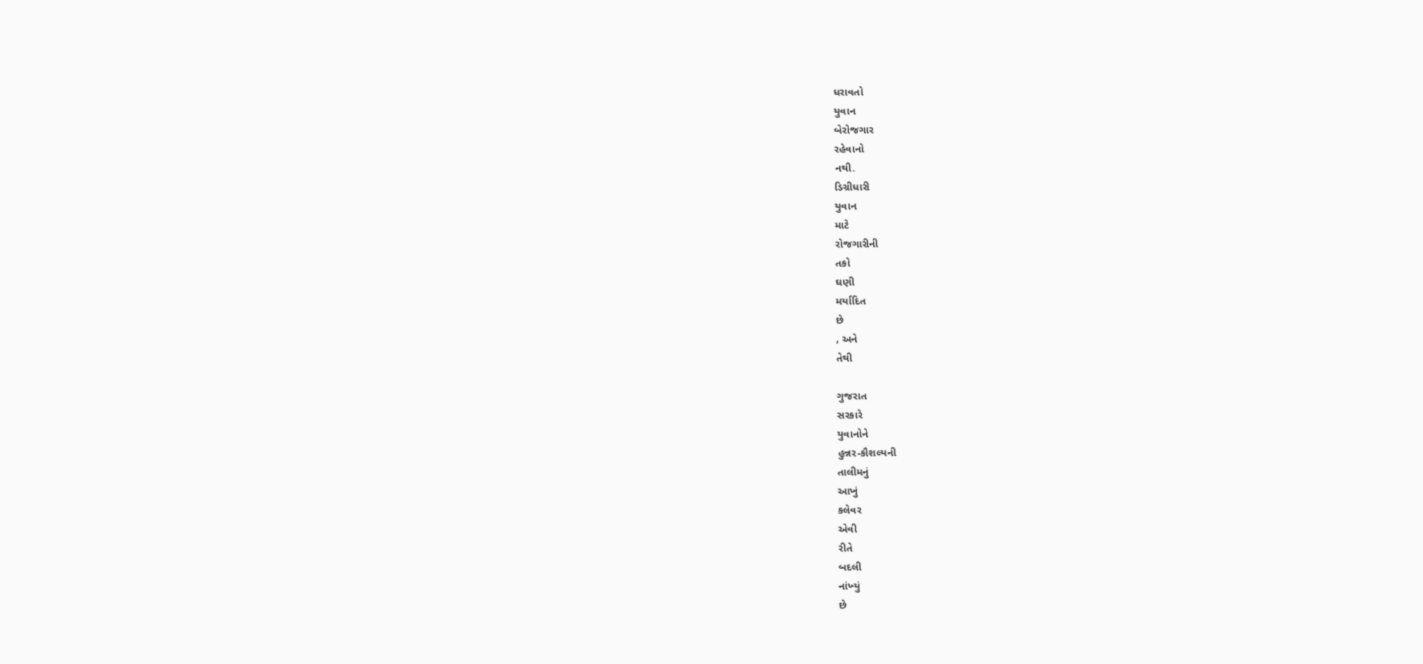ધરાવતો
યુવાન
બેરોજગાર
રહેવાનો
નથી.
ડિગ્રીધારી
યુવાન
માટે
રોજગારીની
તકો
ઘણી
મર્યાદિત
છે
, અને
તેથી

ગુજરાત
સરકારે
યુવાનોને
હુન્નર-કૌશલ્‍યની
તાલીમનું
આખું
કલેવર
એવી
રીતે
બદલી
નાંખ્‍યું
છે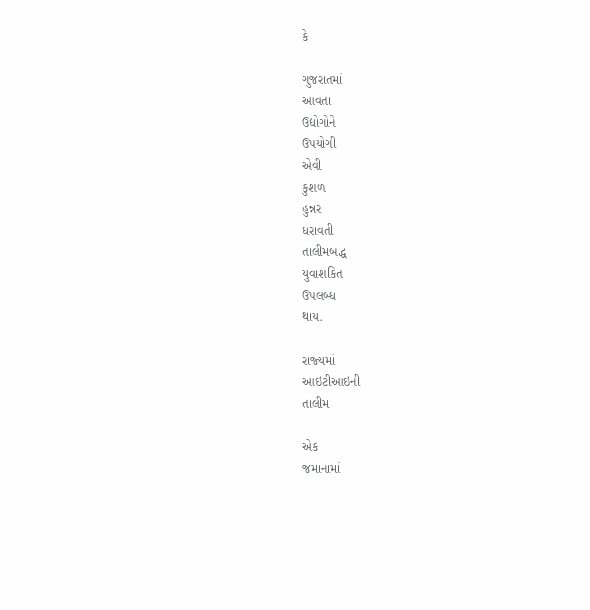કે

ગુજરાતમાં
આવતા
ઉદ્યોગોને
ઉપયોગી
એવી
કુશળ
હુન્નર
ધરાવતી
તાલીમબદ્ધ
યુવાશકિત
ઉપલબ્‍ધ
થાય.

રાજ્‍યમાં
આઇટીઆઇની
તાલીમ

એક
જમાનામાં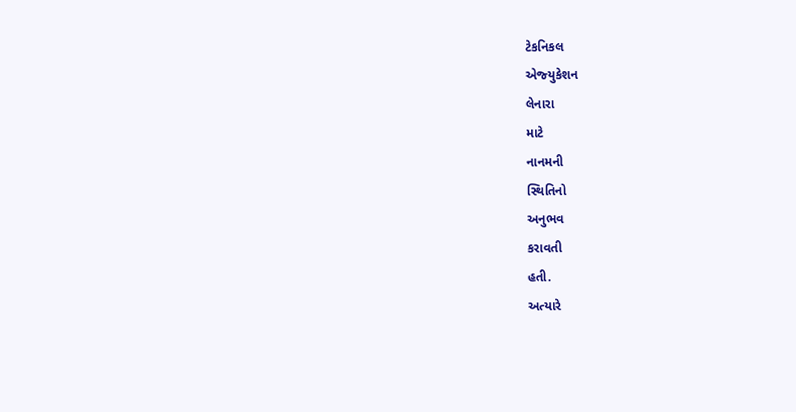ટેકનિકલ
એજ્‍યુકેશન
લેનારા
માટે
નાનમની
સ્‍થિતિનો
અનુભવ
કરાવતી
હતી.
અત્‍યારે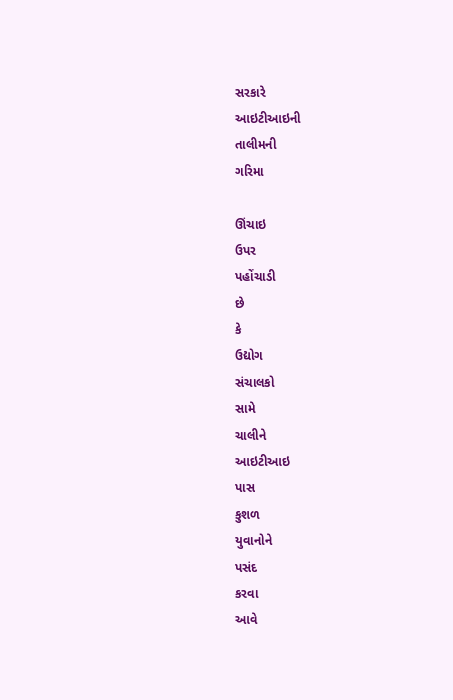સરકારે
આઇટીઆઇની
તાલીમની
ગરિમા

ઊંચાઇ
ઉપર
પહોંચાડી
છે
કે
ઉદ્યોગ
સંચાલકો
સામે
ચાલીને
આઇટીઆઇ
પાસ
કુશળ
યુવાનોને
પસંદ
કરવા
આવે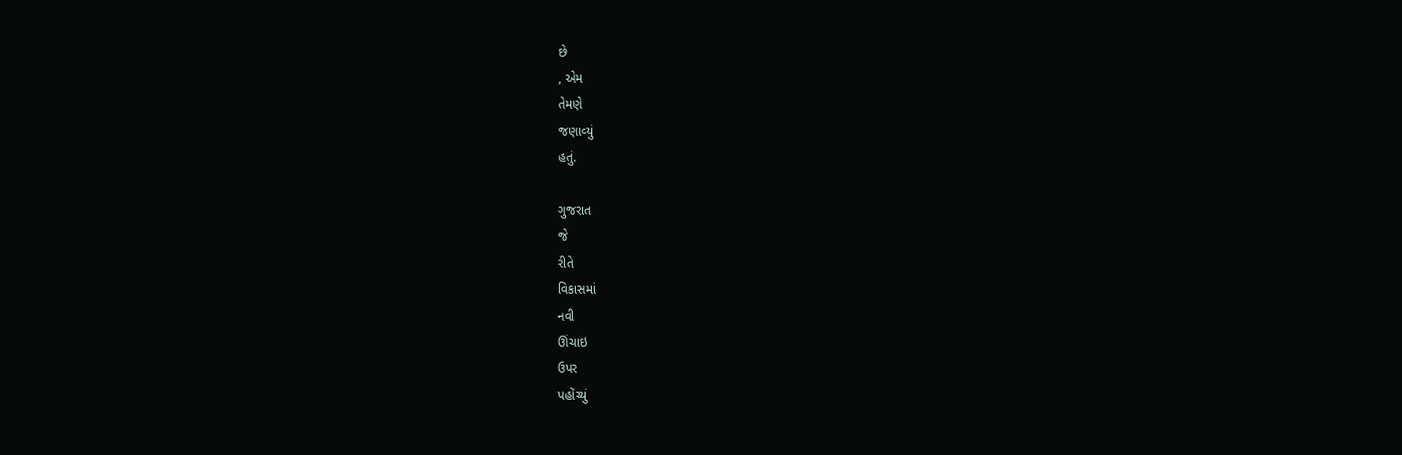છે
, એમ
તેમણે
જણાવ્‍યું
હતું.

ગુજરાત
જે
રીતે
વિકાસમાં
નવી
ઊંચાઇ
ઉપર
પહોંચ્‍યું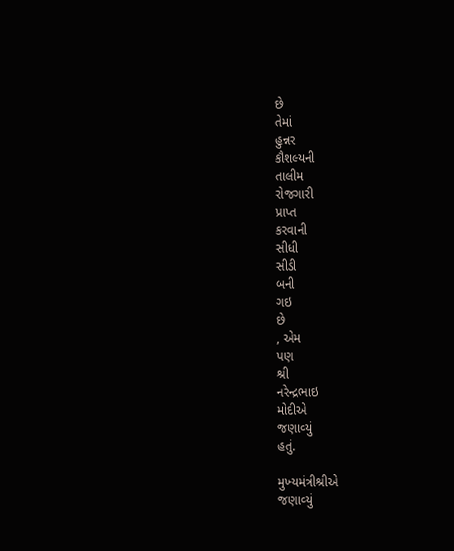છે
તેમાં
હુન્નર
કૌશલ્‍યની
તાલીમ
રોજગારી
પ્રાપ્ત
કરવાની
સીધી
સીડી
બની
ગઇ
છે
, એમ
પણ
શ્રી
નરેન્‍દ્રભાઇ
મોદીએ
જણાવ્‍યું
હતું.

મુખ્‍યમંત્રીશ્રીએ
જણાવ્‍યું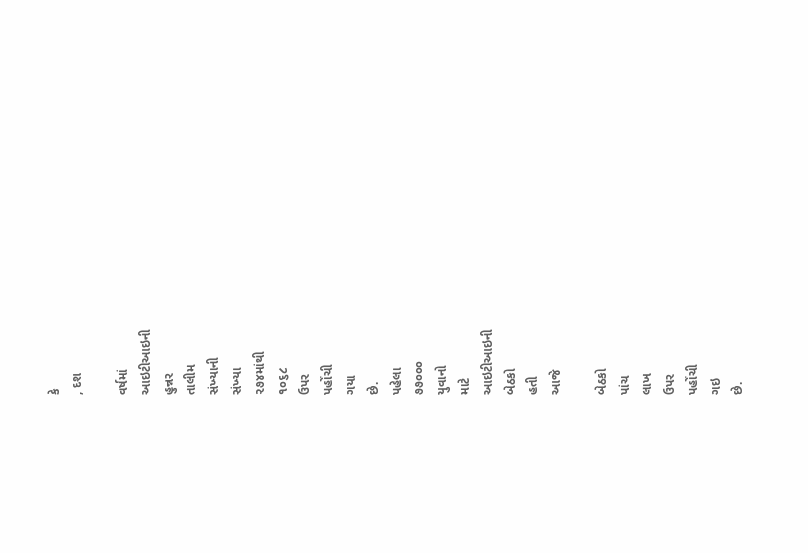કે
, દશ

વર્ષમાં
આઇટીઆઇની
હુન્નર
તાલીમ
સંખ્‍યાની
સંખ્‍યા
૨૭૪માંથી
૧૦૬૮
ઉપર
પહોંચી
ગયા
છે.
પહેલા
૭૭૦૦૦
યુવાનો
માટે
આઇટીઆઇની
બેઠકો
હતી
આજે

બેઠકો
પાંચ
લાખ
ઉપર
પહોંચી
ગઇ
છે.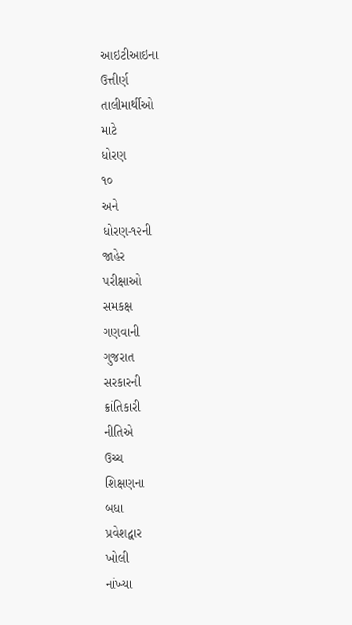આઇટીઆઇના
ઉત્તીર્ણ
તાલીમાર્થીઓ
માટે
ધોરણ
૧૦
અને
ધોરણ-૧૨ની
જાહેર
પરીક્ષાઓ
સમકક્ષ
ગણવાની
ગુજરાત
સરકારની
ક્રાંતિકારી
નીતિએ
ઉચ્‍ચ
શિક્ષણના
બધા
પ્રવેશદ્વાર
ખોલી
નાંખ્‍યા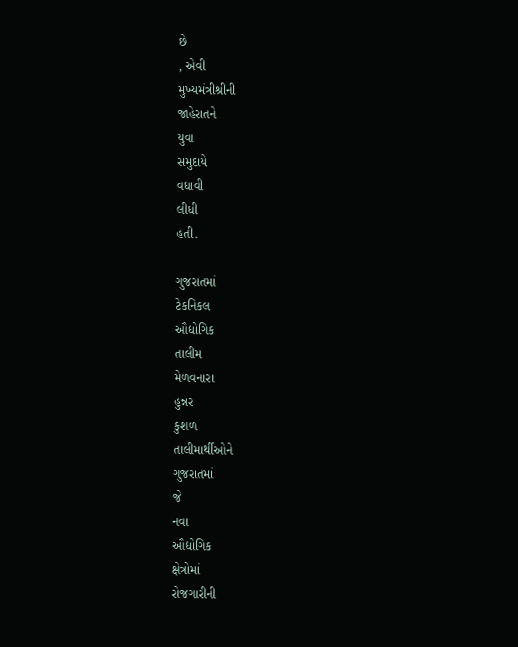છે
, એવી
મુખ્‍યમંત્રીશ્રીની
જાહેરાતને
યુવા
સમુદાયે
વધાવી
લીધી
હતી.

ગુજરાતમાં
ટેકનિકલ
ઔદ્યોગિક
તાલીમ
મેળવનારા
હુન્નર
કુશળ
તાલીમાર્થીઓને
ગુજરાતમાં
જે
નવા
ઔદ્યોગિક
ક્ષેત્રોમાં
રોજગારીની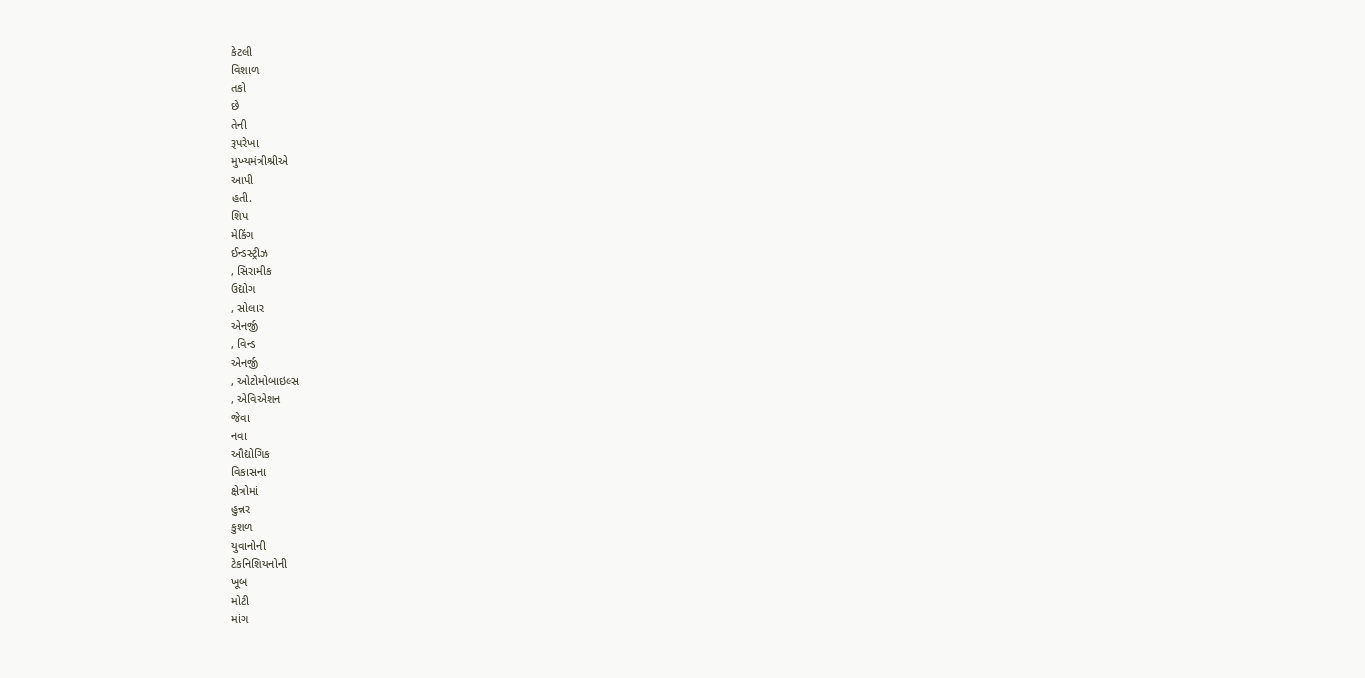કેટલી
વિશાળ
તકો
છે
તેની
રૂપરેખા
મુખ્‍યમંત્રીશ્રીએ
આપી
હતી.
શિપ
મેકિંગ
ઈન્‍ડસ્‍ટ્રીઝ
, સિરામીક
ઉદ્યોગ
, સોલાર
એનર્જી
, વિન્‍ડ
એનર્જી
, ઓટોમોબાઇલ્‍સ
, એવિએશન
જેવા
નવા
ઔદ્યોગિક
વિકાસના
ક્ષેત્રોમાં
હુન્નર
કુશળ
યુવાનોની
ટેકનિશિયનોની
ખૂબ
મોટી
માંગ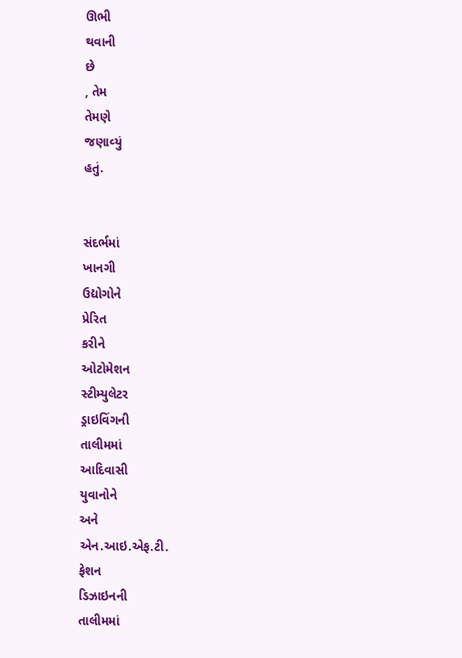ઊભી
થવાની
છે
, તેમ
તેમણે
જણાવ્‍યું
હતું.


સંદર્ભમાં
ખાનગી
ઉદ્યોગોને
પ્રેરિત
કરીને
ઓટોમેશન
સ્‍ટીમ્‍યુલેટર
ડ્રાઇવિંગની
તાલીમમાં
આદિવાસી
યુવાનોને
અને
એન.આઇ.એફ.ટી.
ફેશન
ડિઝાઇનની
તાલીમમાં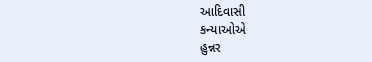આદિવાસી
કન્‍યાઓએ
હુન્નર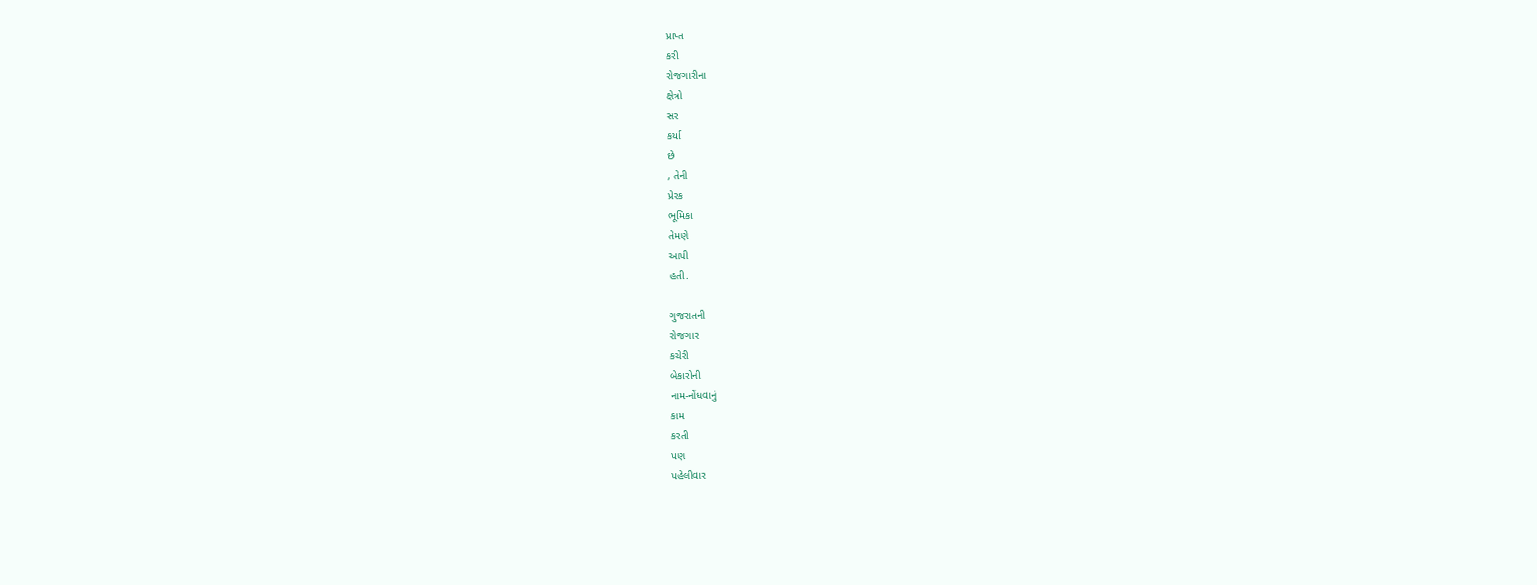પ્રાપ્ત
કરી
રોજગારીના
ક્ષેત્રો
સર
કર્યા
છે
, તેની
પ્રેરક
ભૂમિકા
તેમણે
આપી
હતી.

ગુજરાતની
રોજગાર
કચેરી
બેકારોની
નામ-નોંધવાનું
કામ
કરતી
પણ
પહેલીવાર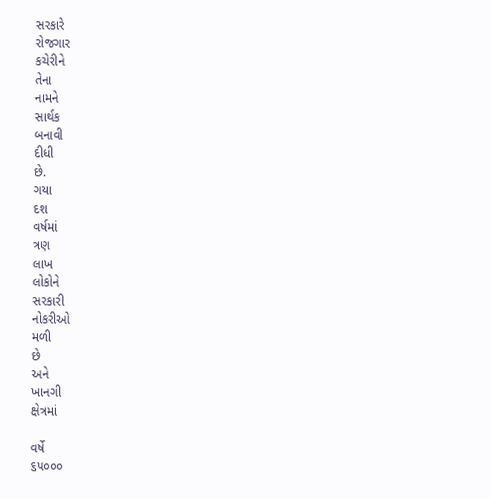સરકારે
રોજગાર
કચેરીને
તેના
નામને
સાર્થક
બનાવી
દીધી
છે.
ગયા
દશ
વર્ષમાં
ત્રણ
લાખ
લોકોને
સરકારી
નોકરીઓ
મળી
છે
અને
ખાનગી
ક્ષેત્રમાં

વર્ષે
૬૫૦૦૦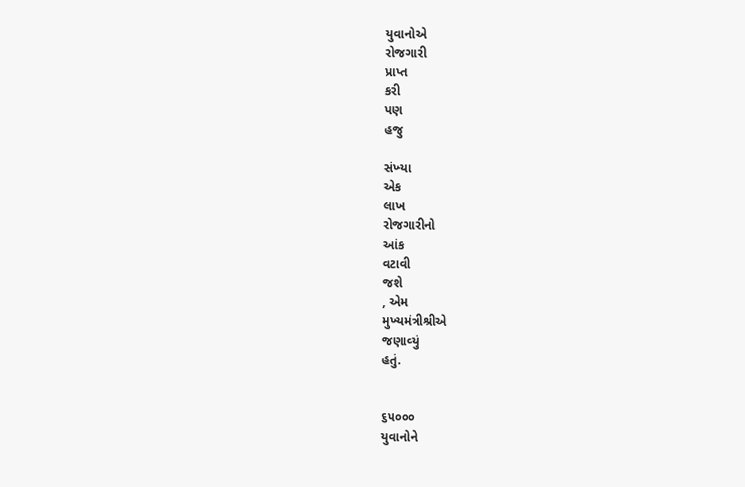યુવાનોએ
રોજગારી
પ્રાપ્ત
કરી
પણ
હજુ

સંખ્‍યા
એક
લાખ
રોજગારીનો
આંક
વટાવી
જશે
, એમ
મુખ્‍યમંત્રીશ્રીએ
જણાવ્‍યું
હતું.


૬૫૦૦૦
યુવાનોને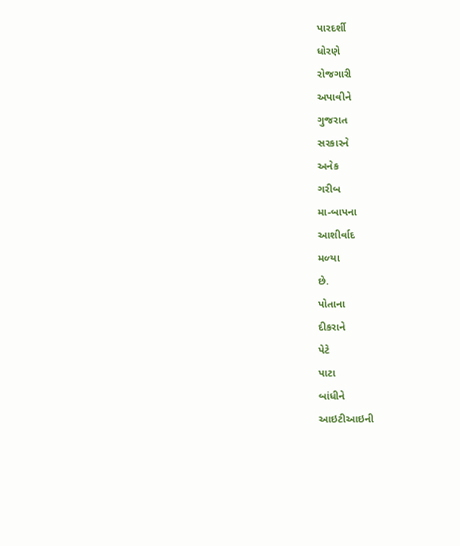પારદર્શી
ધોરણે
રોજગારી
અપાવીને
ગુજરાત
સરકારને
અનેક
ગરીબ
મા-બાપના
આશીર્વાદ
મળ્‍યા
છે.
પોતાના
દીકરાને
પેટે
પાટા
બાંધીને
આઇટીઆઇની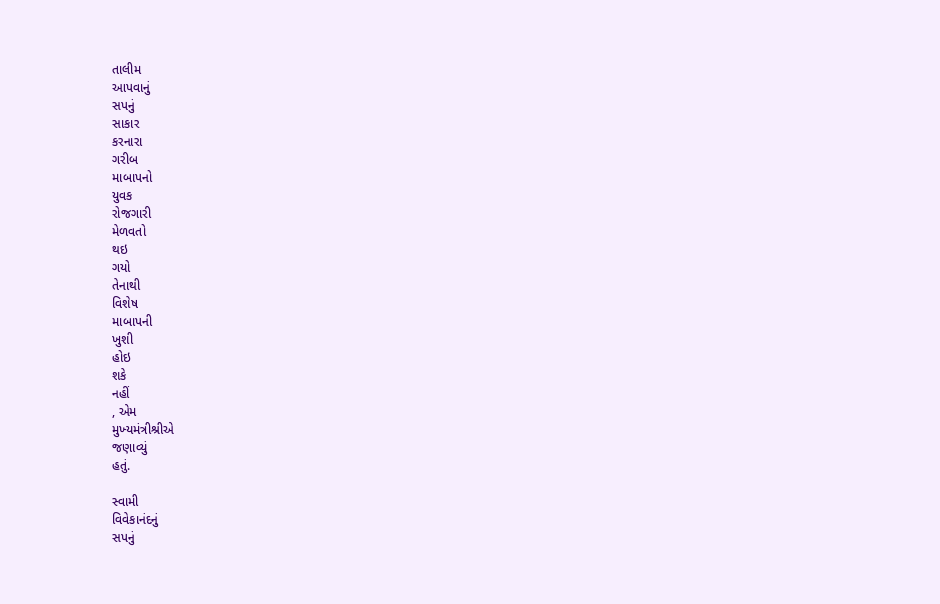તાલીમ
આપવાનું
સપનું
સાકાર
કરનારા
ગરીબ
માબાપનો
યુવક
રોજગારી
મેળવતો
થઇ
ગયો
તેનાથી
વિશેષ
માબાપની
ખુશી
હોઇ
શકે
નહીં
, એમ
મુખ્‍યમંત્રીશ્રીએ
જણાવ્‍યું
હતું.

સ્‍વામી
વિવેકાનંદનું
સપનું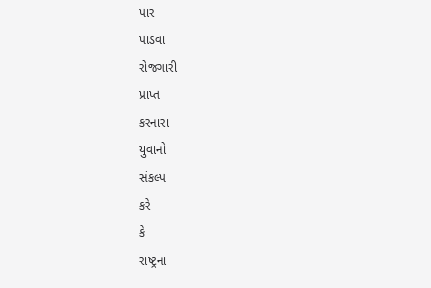પાર
પાડવા
રોજગારી
પ્રાપ્ત
કરનારા
યુવાનો
સંકલ્‍પ
કરે
કે
રાષ્‍ટ્રના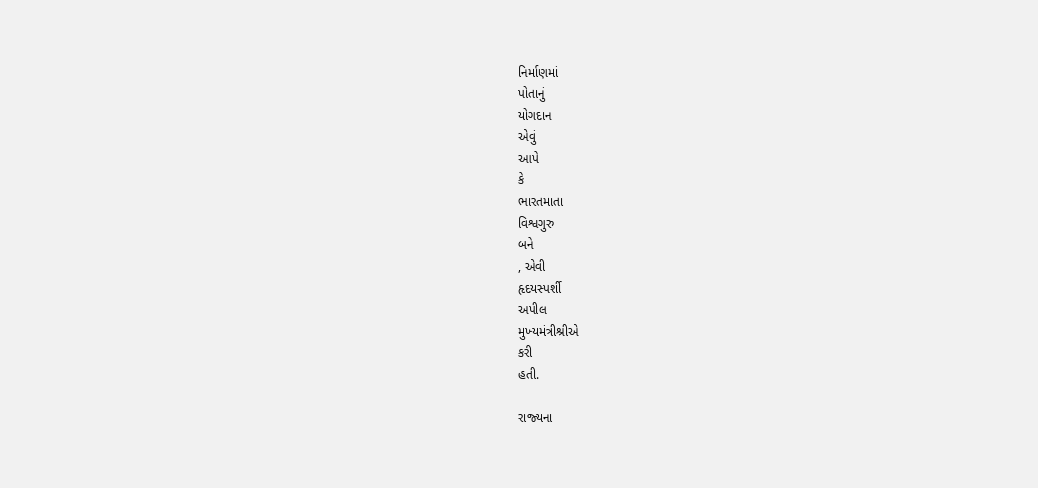નિર્માણમાં
પોતાનું
યોગદાન
એવું
આપે
કે
ભારતમાતા
વિશ્વગુરુ
બને
, એવી
હૃદયસ્‍પર્શી
અપીલ
મુખ્‍યમંત્રીશ્રીએ
કરી
હતી.

રાજ્‍યના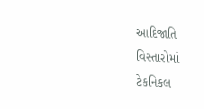આદિજાતિ
વિસ્‍તારોમાં
ટેકનિકલ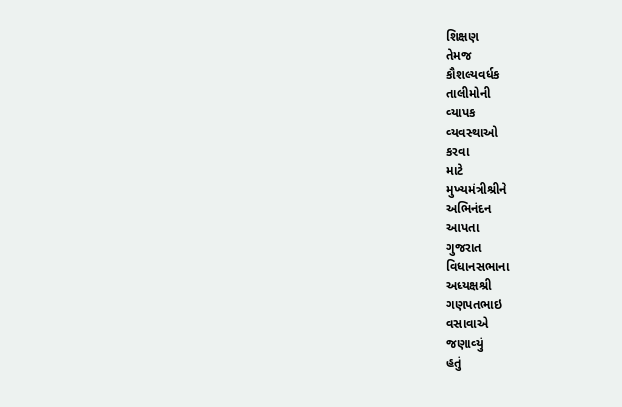શિક્ષણ
તેમજ
કૌશલ્‍યવર્ધક
તાલીમોની
વ્‍યાપક
વ્‍યવસ્‍થાઓ
કરવા
માટે
મુખ્‍યમંત્રીશ્રીને
અભિનંદન
આપતા
ગુજરાત
વિધાનસભાના
અધ્‍યક્ષશ્રી
ગણપતભાઇ
વસાવાએ
જણાવ્‍યું
હતું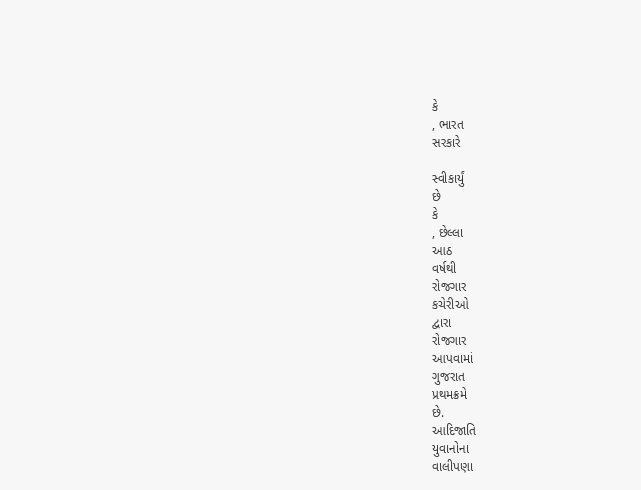કે
, ભારત
સરકારે

સ્‍વીકાર્યું
છે
કે
, છેલ્લા
આઠ
વર્ષથી
રોજગાર
કચેરીઓ
દ્વારા
રોજગાર
આપવામાં
ગુજરાત
પ્રથમક્રમે
છે.
આદિજાતિ
યુવાનોના
વાલીપણા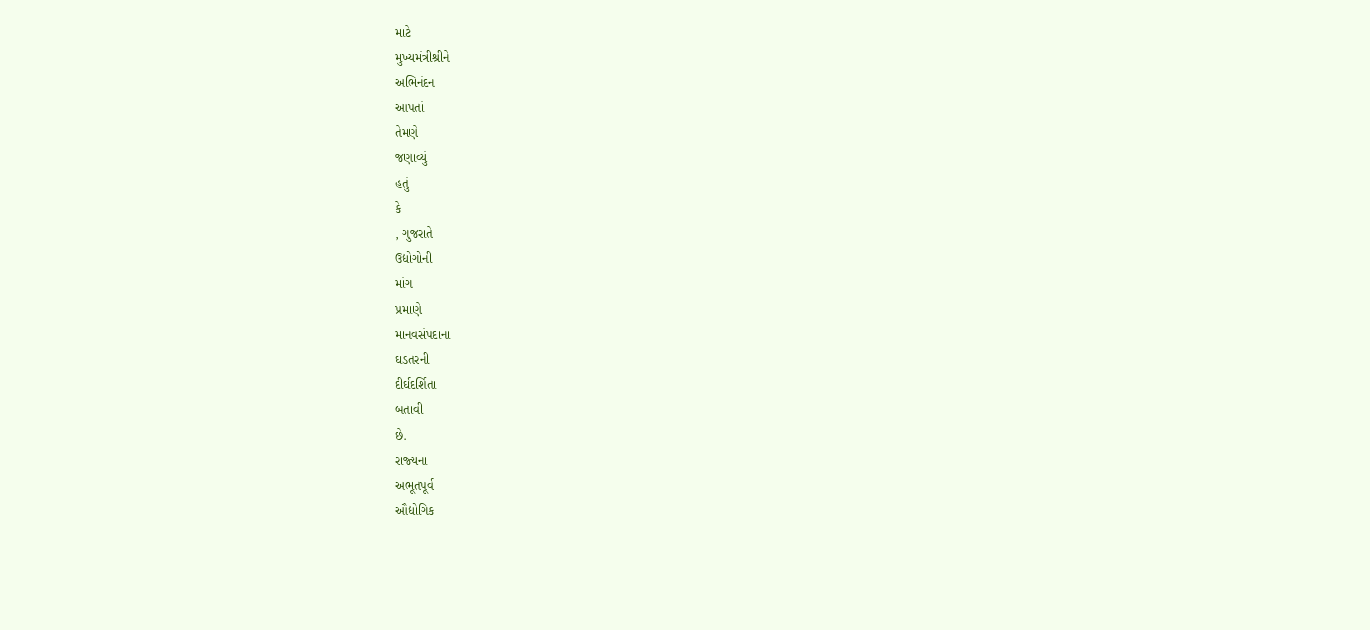માટે
મુખ્‍યમંત્રીશ્રીને
અભિનંદન
આપતાં
તેમણે
જણાવ્‍યું
હતું
કે
, ગુજરાતે
ઉદ્યોગોની
માંગ
પ્રમાણે
માનવસંપદાના
ઘડતરની
દીર્ઘદર્શિતા
બતાવી
છે.
રાજ્‍યના
અભૂતપૂર્વ
ઔદ્યોગિક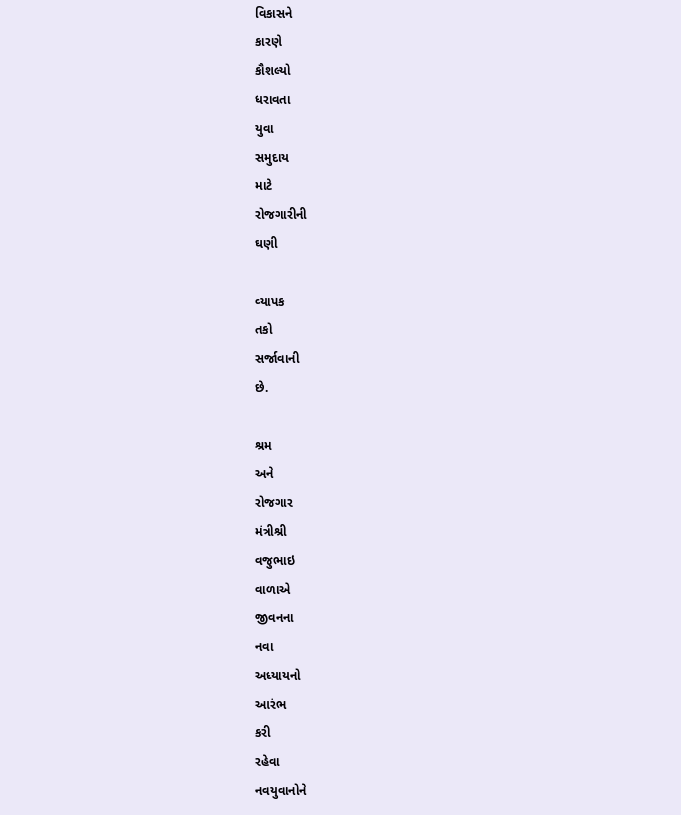વિકાસને
કારણે
કૌશલ્‍યો
ધરાવતા
યુવા
સમુદાય
માટે
રોજગારીની
ઘણી

વ્‍યાપક
તકો
સર્જાવાની
છે.

શ્રમ
અને
રોજગાર
મંત્રીશ્રી
વજુભાઇ
વાળાએ
જીવનના
નવા
અધ્‍યાયનો
આરંભ
કરી
રહેવા
નવયુવાનોને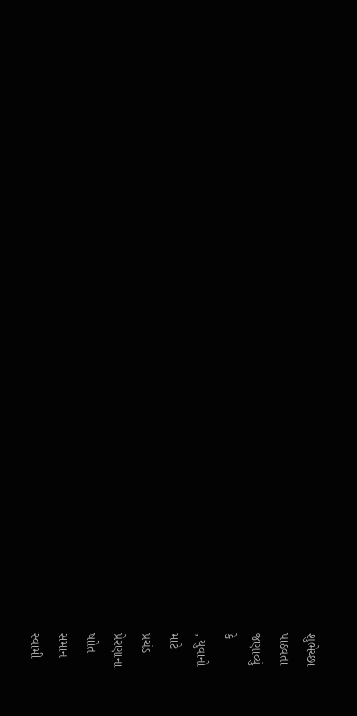શુભેચ્‍છા
પાઠવતા
જણાવ્‍યું
કે
, યુવાનો
માટે
પ્રચંડ
પ્રેરણાના
ષાોત
સમાન
સ્‍વામી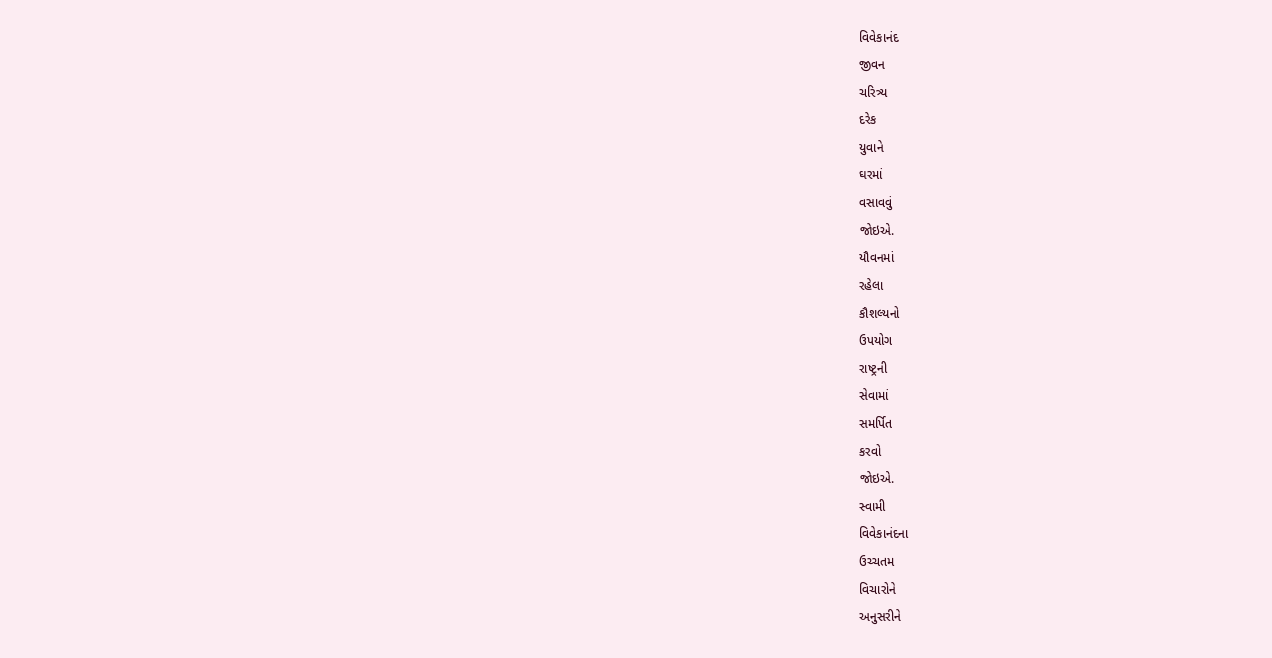વિવેકાનંદ
જીવન
ચરિત્ર્ય
દરેક
યુવાને
ઘરમાં
વસાવવું
જોઇએ.
યૌવનમાં
રહેલા
કૌશલ્‍યનો
ઉપયોગ
રાષ્‍ટ્રની
સેવામાં
સમર્પિત
કરવો
જોઇએ.
સ્‍વામી
વિવેકાનંદના
ઉચ્‍ચતમ
વિચારોને
અનુસરીને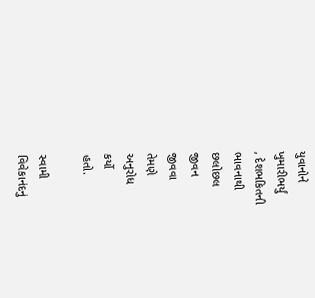યુવાનોને
ખુમારીભર્યું
, દેશભકિતની
ભાવનાથી
છલોછલ
જીવન
જીવવા
તેમણે
અનુરોધ
કર્યો
હતો.

સ્‍વામી
વિવેકાનંદનું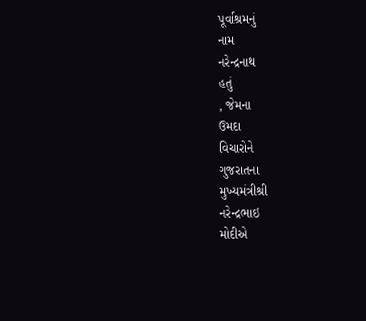પૂર્વાશ્રમનું
નામ
નરેન્‍દ્રનાથ
હતું
, જેમના
ઉમદા
વિચારોને
ગુજરાતના
મુખ્‍યમંત્રીશ્રી
નરેન્‍દ્રભાઇ
મોદીએ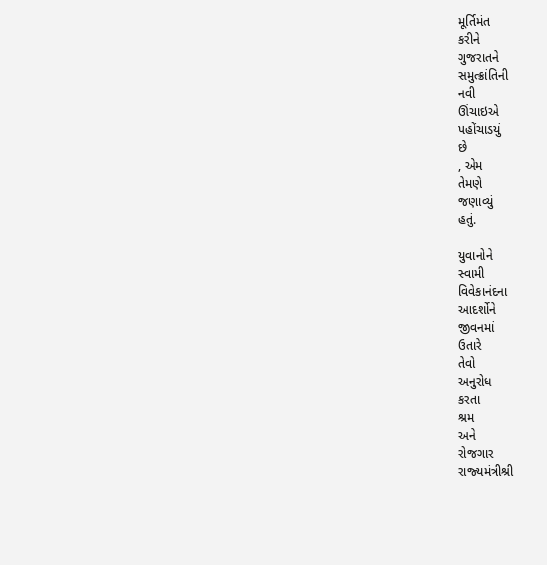મૂર્તિમંત
કરીને
ગુજરાતને
સમુત્‍ક્રાંતિની
નવી
ઊંચાઇએ
પહોંચાડયું
છે
, એમ
તેમણે
જણાવ્‍યું
હતું.

યુવાનોને
સ્‍વામી
વિવેકાનંદના
આદર્શોને
જીવનમાં
ઉતારે
તેવો
અનુરોધ
કરતા
શ્રમ
અને
રોજગાર
રાજ્‍યમંત્રીશ્રી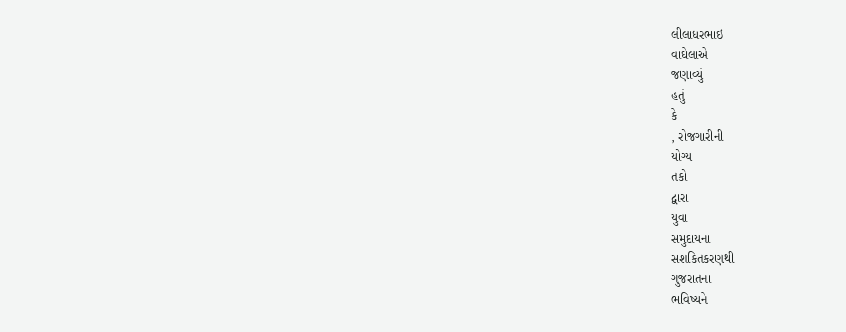લીલાધરભાઇ
વાઘેલાએ
જણાવ્‍યું
હતું
કે
, રોજગારીની
યોગ્‍ય
તકો
દ્વારા
યુવા
સમુદાયના
સશકિતકરણથી
ગુજરાતના
ભવિષ્‍યને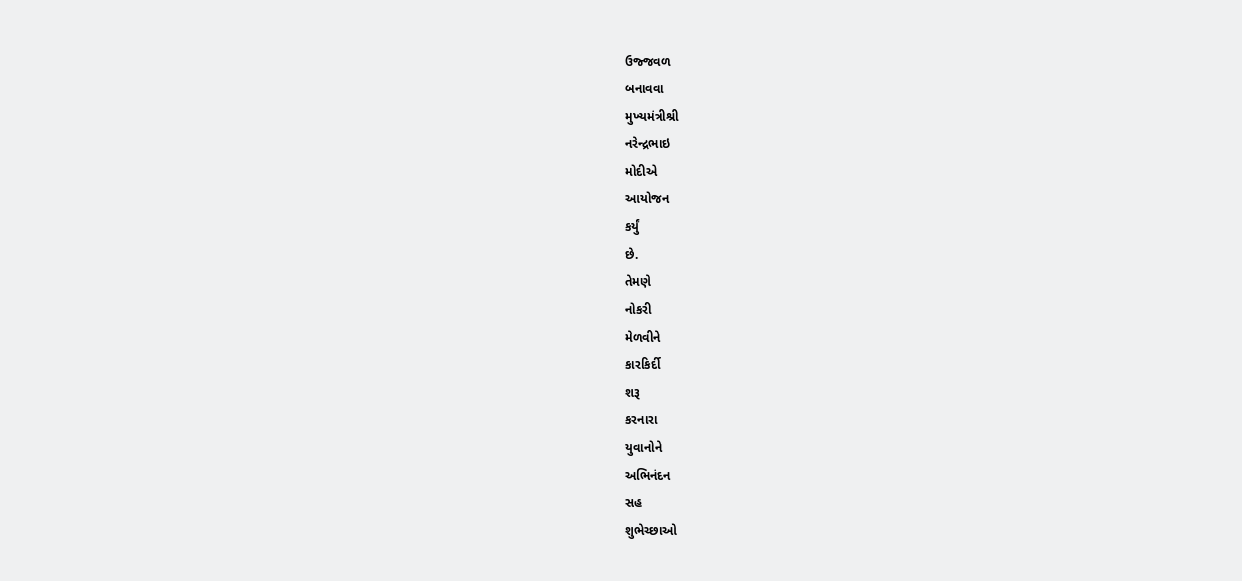ઉજ્જવળ
બનાવવા
મુખ્‍યમંત્રીશ્રી
નરેન્‍દ્રભાઇ
મોદીએ
આયોજન
કર્યું
છે.
તેમણે
નોકરી
મેળવીને
કારકિર્દી
શરૂ
કરનારા
યુવાનોને
અભિનંદન
સહ
શુભેચ્‍છાઓ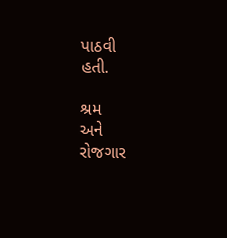પાઠવી
હતી.

શ્રમ
અને
રોજગાર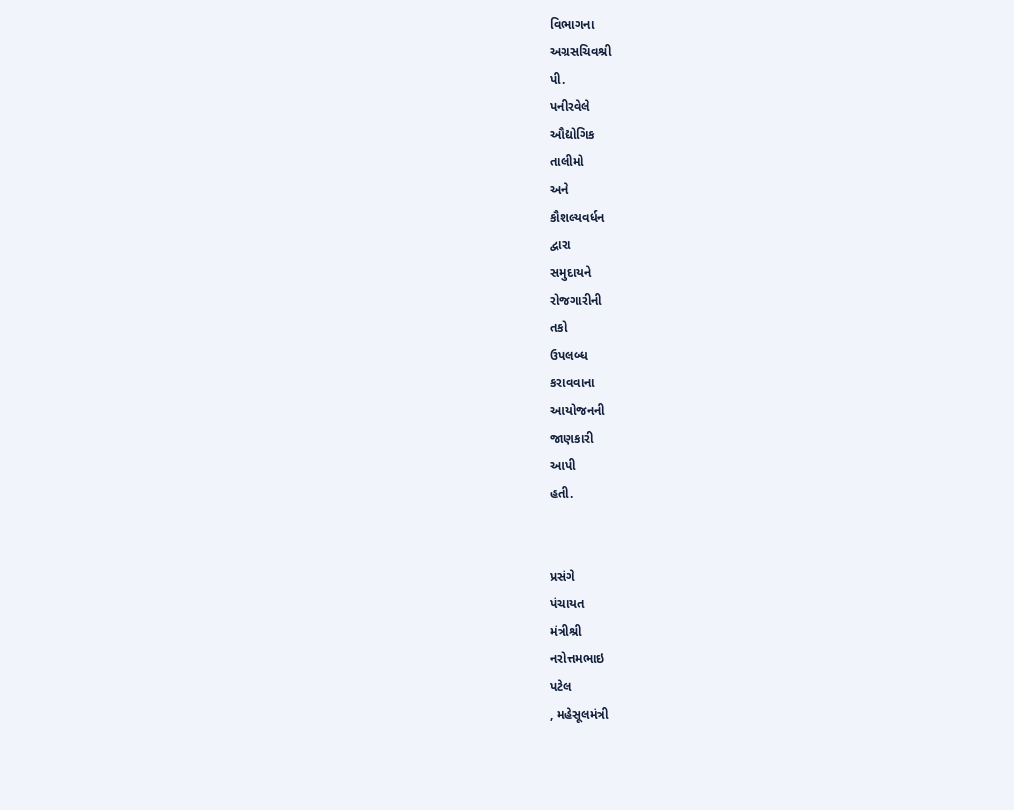વિભાગના
અગ્રસચિવશ્રી
પી.
પનીરવેલે
ઔદ્યોગિક
તાલીમો
અને
કૌશલ્‍યવર્ધન
દ્વારા
સમુદાયને
રોજગારીની
તકો
ઉપલબ્‍ધ
કરાવવાના
આયોજનની
જાણકારી
આપી
હતી.


પ્રસંગે
પંચાયત
મંત્રીશ્રી
નરોત્તમભાઇ
પટેલ
, મહેસૂલમંત્રી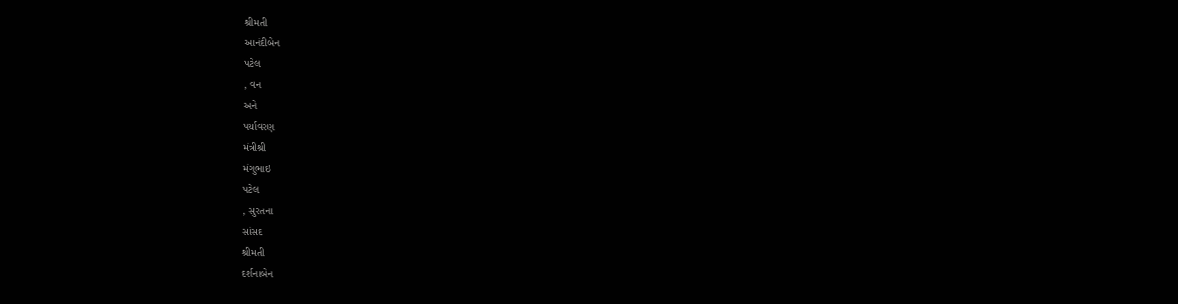શ્રીમતી
આનંદીબેન
પટેલ
, વન
અને
પર્યાવરણ
મંત્રીશ્રી
મંગુભાઇ
પટેલ
, સુરતના
સાંસદ
શ્રીમતી
દર્શનાબેન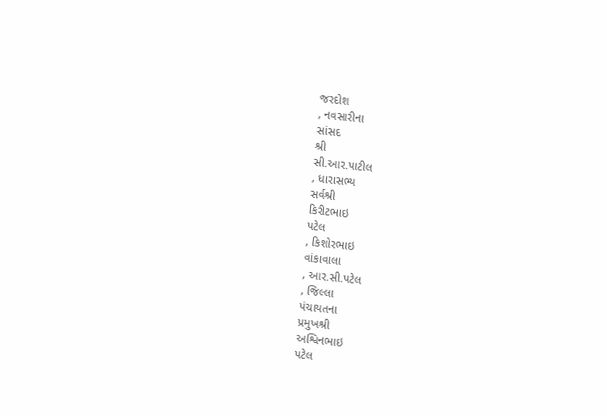જરદોશ
, નવસારીના
સાંસદ
શ્રી
સી.આર.પાટીલ
, ધારાસભ્‍ય
સર્વશ્રી
કિરીટભાઇ
પટેલ
, કિશોરભાઇ
વાંકાવાલા
, આર.સી.પટેલ
, જિલ્લા
પંચાયતના
પ્રમુખશ્રી
અશ્વિનભાઇ
પટેલ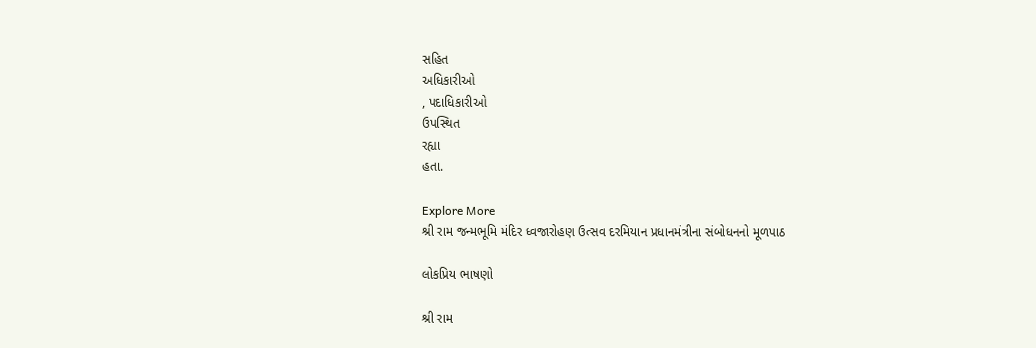સહિત
અધિકારીઓ
, પદાધિકારીઓ
ઉપસ્‍થિત
રહ્યા
હતા.

Explore More
શ્રી રામ જન્મભૂમિ મંદિર ધ્વજારોહણ ઉત્સવ દરમિયાન પ્રધાનમંત્રીના સંબોધનનો મૂળપાઠ

લોકપ્રિય ભાષણો

શ્રી રામ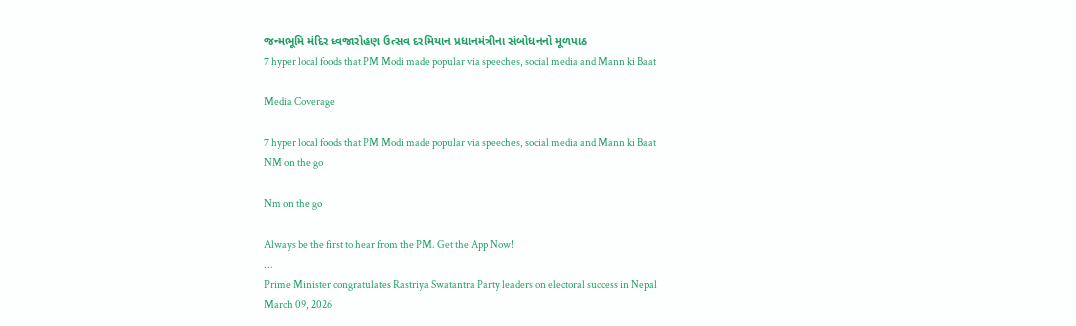જન્મભૂમિ મંદિર ધ્વજારોહણ ઉત્સવ દરમિયાન પ્રધાનમંત્રીના સંબોધનનો મૂળપાઠ
7 hyper local foods that PM Modi made popular via speeches, social media and Mann ki Baat

Media Coverage

7 hyper local foods that PM Modi made popular via speeches, social media and Mann ki Baat
NM on the go

Nm on the go

Always be the first to hear from the PM. Get the App Now!
...
Prime Minister congratulates Rastriya Swatantra Party leaders on electoral success in Nepal
March 09, 2026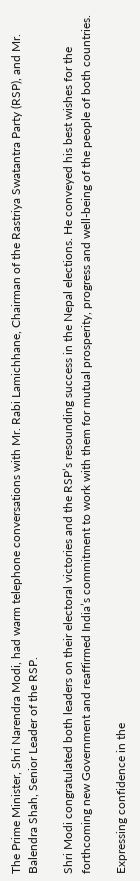The Prime Minister, Shri Narendra Modi, had warm telephone conversations with Mr. Rabi Lamichhane, Chairman of the Rastriya Swatantra Party (RSP), and Mr. Balendra Shah, Senior Leader of the RSP.

Shri Modi congratulated both leaders on their electoral victories and the RSP’s resounding success in the Nepal elections. He conveyed his best wishes for the forthcoming new Government and reaffirmed India’s commitment to work with them for mutual prosperity, progress and well-being of the people of both countries.

Expressing confidence in the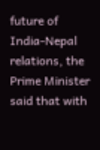future of India-Nepal relations, the Prime Minister said that with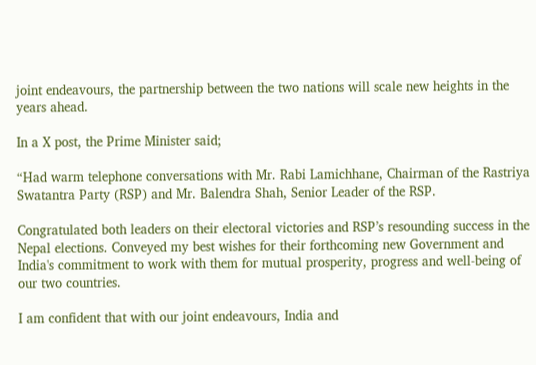joint endeavours, the partnership between the two nations will scale new heights in the years ahead.

In a X post, the Prime Minister said;

“Had warm telephone conversations with Mr. Rabi Lamichhane, Chairman of the Rastriya Swatantra Party (RSP) and Mr. Balendra Shah, Senior Leader of the RSP.

Congratulated both leaders on their electoral victories and RSP’s resounding success in the Nepal elections. Conveyed my best wishes for their forthcoming new Government and India's commitment to work with them for mutual prosperity, progress and well-being of our two countries.

I am confident that with our joint endeavours, India and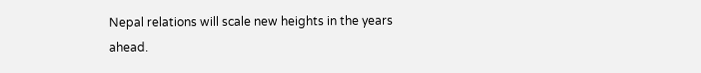Nepal relations will scale new heights in the years ahead.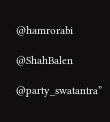@hamrorabi

@ShahBalen

@party_swatantra”